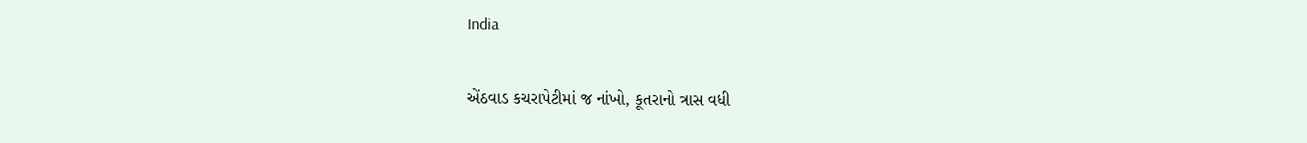India

એંઠવાડ કચરાપેટીમાં જ નાંખો, કૂતરાનો ત્રાસ વધી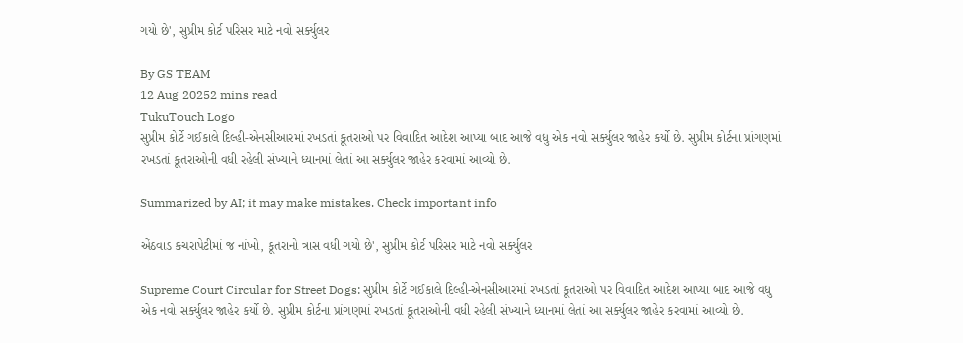ગયો છે', સુપ્રીમ કોર્ટ પરિસર માટે નવો સર્ક્યુલર

By GS TEAM
12 Aug 20252 mins read
TukuTouch Logo
સુપ્રીમ કોર્ટે ગઈકાલે દિલ્હી-એનસીઆરમાં રખડતાં કૂતરાઓ પર વિવાદિત આદેશ આપ્યા બાદ આજે વધુ એક નવો સર્ક્યુલર જાહેર કર્યો છે. સુપ્રીમ કોર્ટના પ્રાંગણમાં રખડતાં કૂતરાઓની વધી રહેલી સંખ્યાને ધ્યાનમાં લેતાં આ સર્ક્યુલર જાહેર કરવામાં આવ્યો છે.

Summarized by AI; it may make mistakes. Check important info

એંઠવાડ કચરાપેટીમાં જ નાંખો, કૂતરાનો ત્રાસ વધી ગયો છે', સુપ્રીમ કોર્ટ પરિસર માટે નવો સર્ક્યુલર

Supreme Court Circular for Street Dogs: સુપ્રીમ કોર્ટે ગઈકાલે દિલ્હી-એનસીઆરમાં રખડતાં કૂતરાઓ પર વિવાદિત આદેશ આપ્યા બાદ આજે વધુ એક નવો સર્ક્યુલર જાહેર કર્યો છે. સુપ્રીમ કોર્ટના પ્રાંગણમાં રખડતાં કૂતરાઓની વધી રહેલી સંખ્યાને ધ્યાનમાં લેતાં આ સર્ક્યુલર જાહેર કરવામાં આવ્યો છે.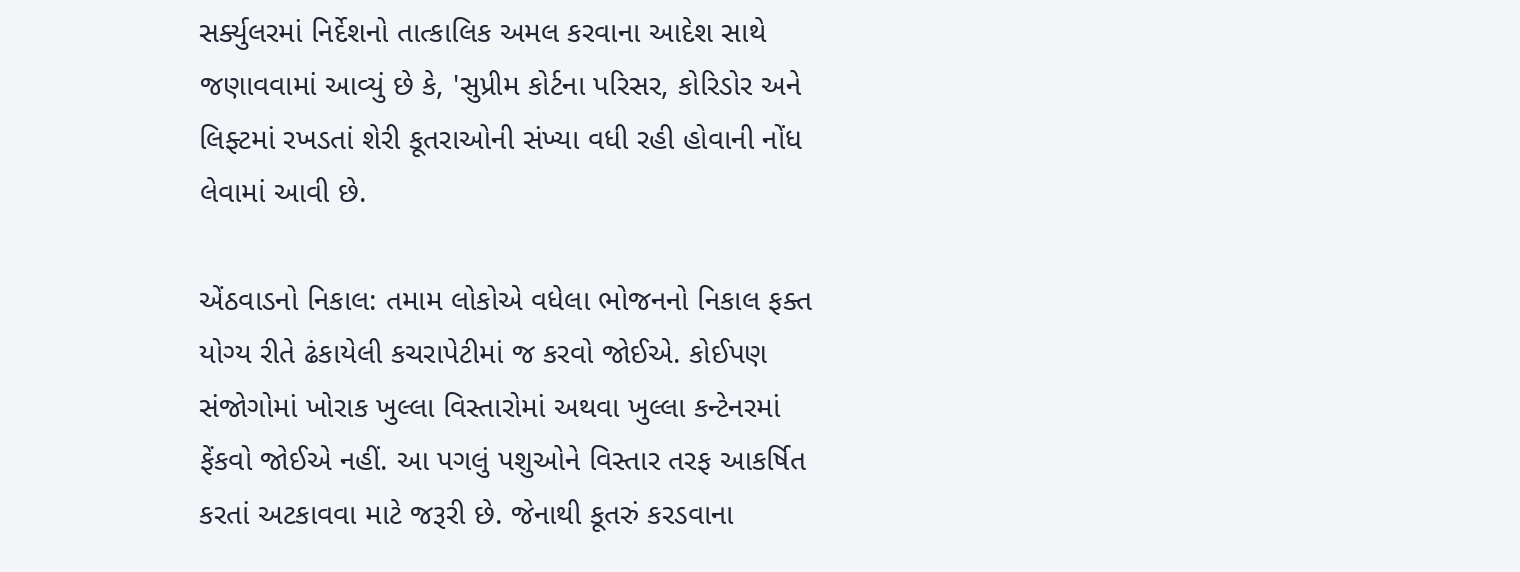સર્ક્યુલરમાં નિર્દેશનો તાત્કાલિક અમલ કરવાના આદેશ સાથે જણાવવામાં આવ્યું છે કે, 'સુપ્રીમ કોર્ટના પરિસર, કોરિડોર અને લિફ્ટમાં રખડતાં શેરી કૂતરાઓની સંખ્યા વધી રહી હોવાની નોંધ લેવામાં આવી છે.

એંઠવાડનો નિકાલ: તમામ લોકોએ વધેલા ભોજનનો નિકાલ ફક્ત યોગ્ય રીતે ઢંકાયેલી કચરાપેટીમાં જ કરવો જોઈએ. કોઈપણ સંજોગોમાં ખોરાક ખુલ્લા વિસ્તારોમાં અથવા ખુલ્લા કન્ટેનરમાં ફેંકવો જોઈએ નહીં. આ પગલું પશુઓને વિસ્તાર તરફ આકર્ષિત કરતાં અટકાવવા માટે જરૂરી છે. જેનાથી કૂતરું કરડવાના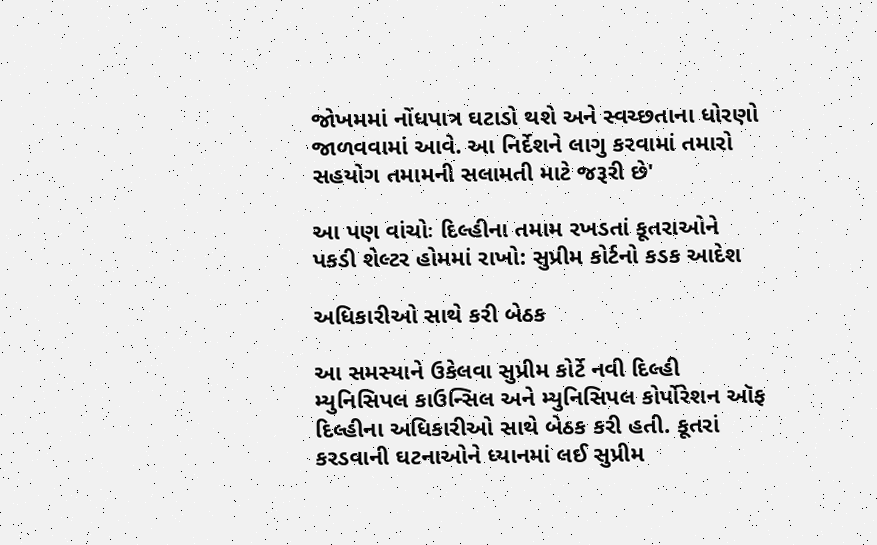જોખમમાં નોંધપાત્ર ઘટાડો થશે અને સ્વચ્છતાના ધોરણો જાળવવામાં આવે. આ નિર્દેશને લાગુ કરવામાં તમારો સહયોગ તમામની સલામતી માટે જરૂરી છે'

આ પણ વાંચોઃ દિલ્હીના તમામ રખડતાં કૂતરાઓને પકડી શેલ્ટર હોમમાં રાખો: સુપ્રીમ કોર્ટનો કડક આદેશ

અધિકારીઓ સાથે કરી બેઠક

આ સમસ્યાને ઉકેલવા સુપ્રીમ કોર્ટે નવી દિલ્હી મ્યુનિસિપલ કાઉન્સિલ અને મ્યુનિસિપલ કોર્પોરેશન ઑફ દિલ્હીના અધિકારીઓ સાથે બેઠક કરી હતી. કૂતરાં કરડવાની ઘટનાઓને ધ્યાનમાં લઈ સુપ્રીમ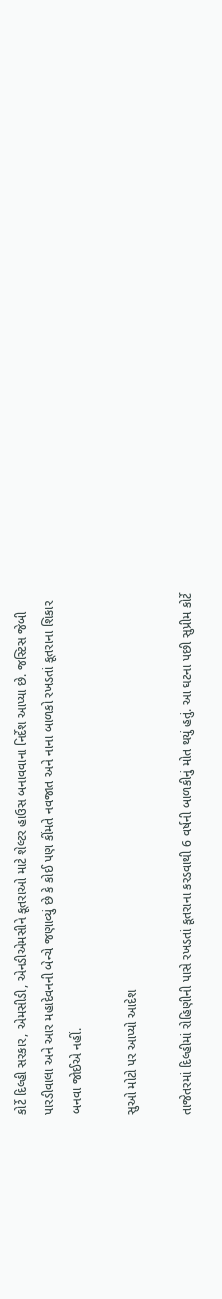કોર્ટે દિલ્હી સરકાર, એમસીડી, એનડીએમસીને કૂતરાઓ માટે શેલ્ટર હાઉસ બનાવવાના નિર્દેશ આપ્યા છે. જસ્ટિસ જેબી પારડીવાલા અને આર મહાદેવનની બેન્ચે જણાવ્યું છે કે કોઈ પણ કીંમતે નવજાત અને નાના બાળકો રખડતાં કૂતરાના શિકાર બનવા જોઈએ નહીં.

સુઓ મોટો પર આપ્યો આદેશ

તાજેતરમાં દિલ્હીમાં રોહિણીની પાસે રખડતાં કૂતરાના કરડવાથી 6 વર્ષની બાળકીનું મોત થયું હતું. આ ઘટના પછી સુપ્રીમ કોર્ટે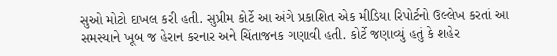સુઓ મોટો દાખલ કરી હતી. સુપ્રીમ કોર્ટે આ અંગે પ્રકાશિત એક મીડિયા રિપોર્ટનો ઉલ્લેખ કરતાં આ સમસ્યાને ખૂબ જ હેરાન કરનાર અને ચિંતાજનક ગણાવી હતી. કોર્ટે જણાવ્યું હતું કે શહેર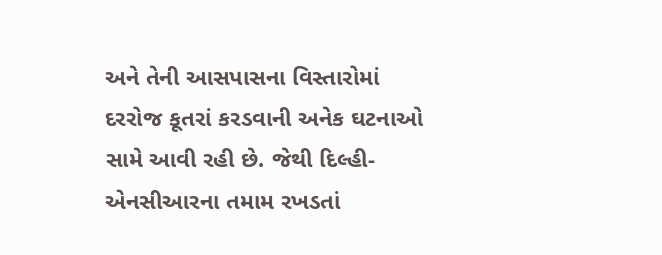અને તેની આસપાસના વિસ્તારોમાં દરરોજ કૂતરાં કરડવાની અનેક ઘટનાઓ સામે આવી રહી છે. જેથી દિલ્હી-એનસીઆરના તમામ રખડતાં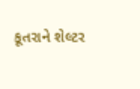કૂતરાને શેલ્ટર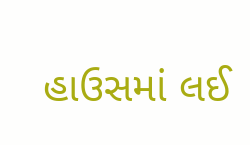હાઉસમાં લઈ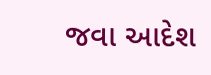જવા આદેશ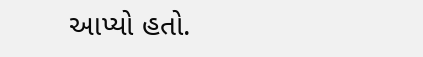આપ્યો હતો.